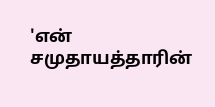'என் சமுதாயத்தாரின்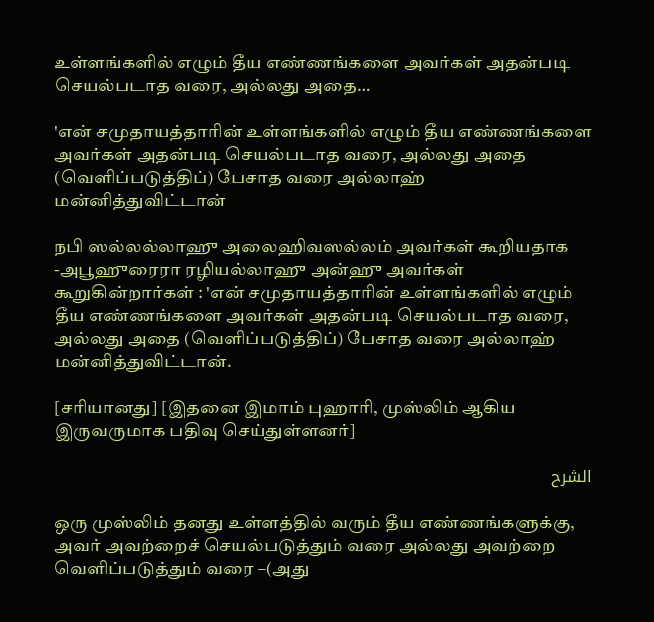உள்ளங்களில் எழும் தீய எண்ணங்களை அவர்கள் அதன்படி செயல்படாத வரை, அல்லது அதை…

'என் சமுதாயத்தாரின் உள்ளங்களில் எழும் தீய எண்ணங்களை அவர்கள் அதன்படி செயல்படாத வரை, அல்லது அதை (வெளிப்படுத்திப்) பேசாத வரை அல்லாஹ் மன்னித்துவிட்டான்

நபி ஸல்லல்லாஹு அலைஹிவஸல்லம் அவர்கள் கூறியதாக -அபூஹுரைரா ரழியல்லாஹு அன்ஹு அவர்கள் கூறுகின்றார்கள் : 'என் சமுதாயத்தாரின் உள்ளங்களில் எழும் தீய எண்ணங்களை அவர்கள் அதன்படி செயல்படாத வரை, அல்லது அதை (வெளிப்படுத்திப்) பேசாத வரை அல்லாஹ் மன்னித்துவிட்டான்.

[சரியானது] [இதனை இமாம் புஹாரி, முஸ்லிம் ஆகிய இருவருமாக பதிவு செய்துள்ளனர்]

الشرح

ஒரு முஸ்லிம் தனது உள்ளத்தில் வரும் தீய எண்ணங்களுக்கு, அவர் அவற்றைச் செயல்படுத்தும் வரை அல்லது அவற்றை வெளிப்படுத்தும் வரை –(அது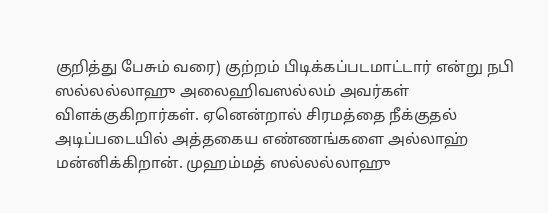குறித்து பேசும் வரை) குற்றம் பிடிக்கப்படமாட்டார் என்று நபி ஸல்லல்லாஹு அலைஹிவஸல்லம் அவர்கள் விளக்குகிறார்கள். ஏனென்றால் சிரமத்தை நீக்குதல் அடிப்படையில் அத்தகைய எண்ணங்களை அல்லாஹ் மன்னிக்கிறான். முஹம்மத் ஸல்லல்லாஹு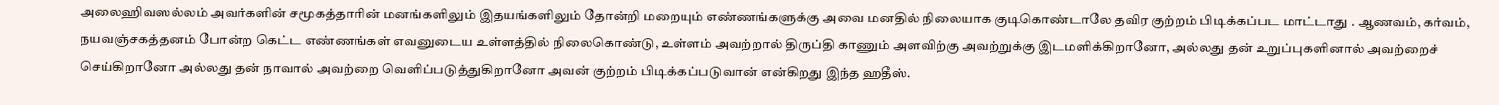அலைஹிவஸல்லம் அவர்களின் சமூகத்தாரின் மனங்களிலும் இதயங்களிலும் தோன்றி மறையும் எண்ணங்களுக்கு அவை மனதில் நிலையாக குடிகொண்டாலே தவிர குற்றம் பிடிக்கப்பட மாட்டாது . ஆணவம், கர்வம், நயவஞ்சகத்தனம் போன்ற கெட்ட எண்ணங்கள் எவனுடைய உள்ளத்தில் நிலைகொண்டு, உள்ளம் அவற்றால் திருப்தி காணும் அளவிற்கு அவற்றுக்கு இடமளிக்கிறானோ, அல்லது தன் உறுப்புகளினால் அவற்றைச் செய்கிறானோ அல்லது தன் நாவால் அவற்றை வெளிப்படுத்துகிறானோ அவன் குற்றம் பிடிக்கப்படுவான் என்கிறது இந்த ஹதீஸ்.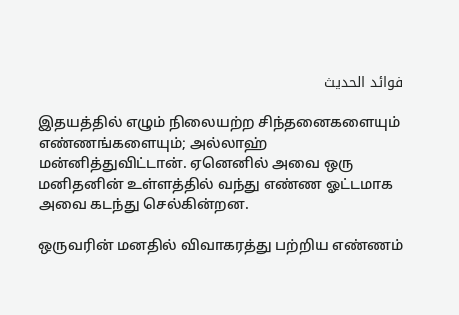فوائد الحديث

இதயத்தில் எழும் நிலையற்ற சிந்தனைகளையும் எண்ணங்களையும்; அல்லாஹ் மன்னித்துவிட்டான். ஏனெனில் அவை ஒரு மனிதனின் உள்ளத்தில் வந்து எண்ண ஓட்டமாக அவை கடந்து செல்கின்றன.

ஒருவரின் மனதில் விவாகரத்து பற்றிய எண்ணம்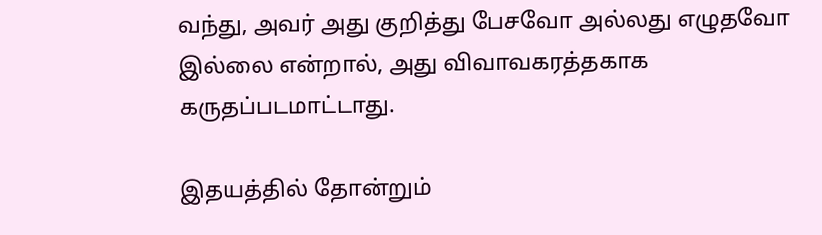வந்து, அவர் அது குறித்து பேசவோ அல்லது எழுதவோ இல்லை என்றால், அது விவாவகரத்தகாக கருதப்படமாட்டாது.

இதயத்தில் தோன்றும்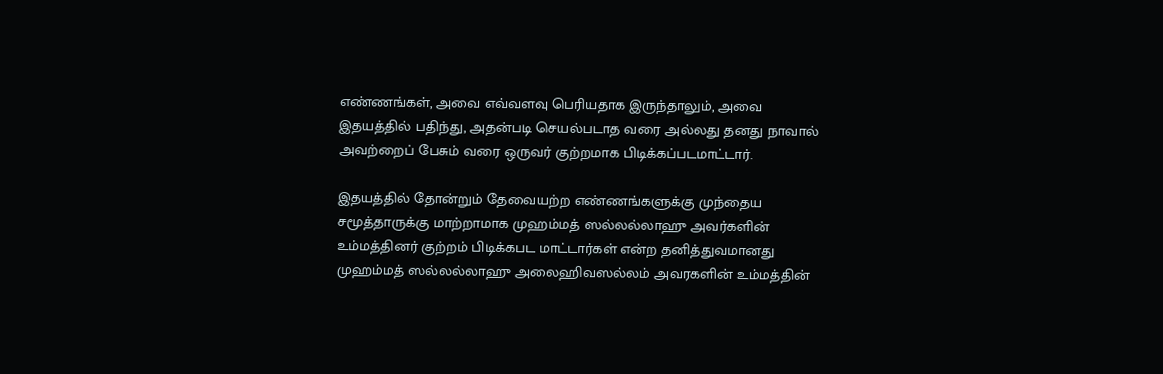எண்ணங்கள், அவை எவ்வளவு பெரியதாக இருந்தாலும், அவை இதயத்தில் பதிந்து, அதன்படி செயல்படாத வரை அல்லது தனது நாவால் அவற்றைப் பேசும் வரை ஒருவர் குற்றமாக பிடிக்கப்படமாட்டார்.

இதயத்தில் தோன்றும் தேவையற்ற எண்ணங்களுக்கு முந்தைய சமூத்தாருக்கு மாற்றாமாக முஹம்மத் ஸல்லல்லாஹு அவர்களின் உம்மத்தினர் குற்றம் பிடிக்கபட மாட்டார்கள் என்ற தனித்துவமானது முஹம்மத் ஸல்லல்லாஹு அலைஹிவஸல்லம் அவரகளின் உம்மத்தின்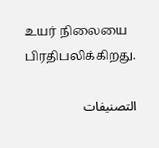உயர் நிலையை பிரதிபலிக்கிறது.

التصنيفات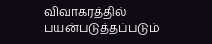விவாகரத்தில் பயன்படுத்தப்படும்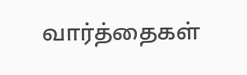வார்த்தைகள்